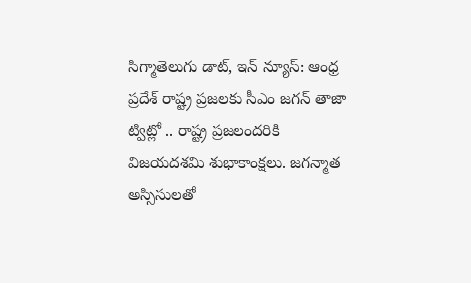సిగ్మాతెలుగు డాట్, ఇన్ న్యూస్: ఆంధ్ర ప్రదేశ్ రాష్ట్ర ప్రజలకు సీఎం జగన్ తాజా ట్విట్లో .. రాష్ట్ర ప్రజలందరికి విజయదశమి శుభాకాంక్షలు. జగన్మాత అస్సిసులతో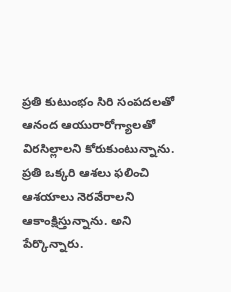ప్రతి కుటుంభం సిరి సంపదలతో ఆనంద ఆయురారోగ్యాలతో విరసిల్లాలని కోరుకుంటున్నాను. ప్రతి ఒక్కరి ఆశలు ఫలించి ఆశయాలు నెరవేరాలని ఆకాంక్షిస్తున్నాను. అని పేర్కొన్నారు.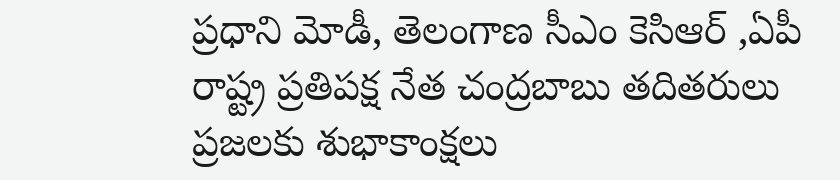ప్రధాని మోడీ, తెలంగాణ సీఎం కెసిఆర్ ,ఏపీ రాష్ట్ర ప్రతిపక్ష నేత చంద్రబాబు తదితరులు ప్రజలకు శుభాకాంక్షలు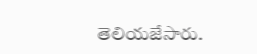తెలియజేసారు.